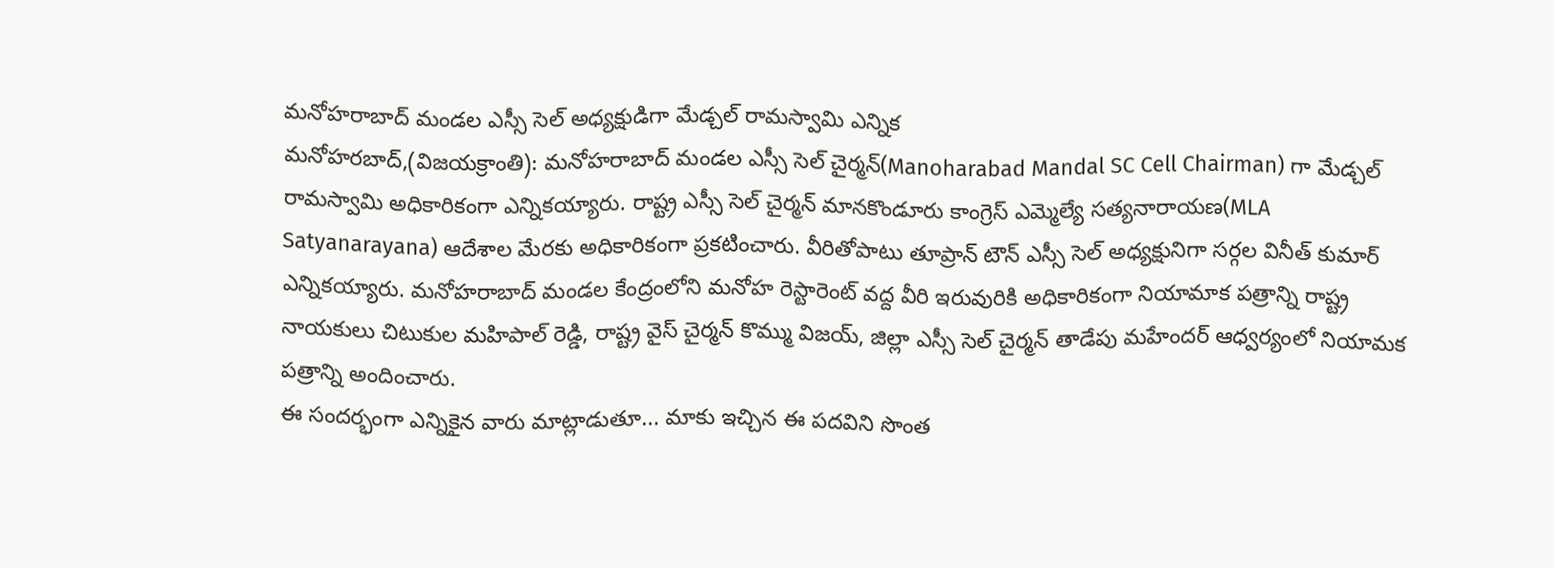మనోహరాబాద్ మండల ఎస్సీ సెల్ అధ్యక్షుడిగా మేడ్చల్ రామస్వామి ఎన్నిక
మనోహరబాద్,(విజయక్రాంతి): మనోహరాబాద్ మండల ఎస్సీ సెల్ చైర్మన్(Manoharabad Mandal SC Cell Chairman) గా మేడ్చల్ రామస్వామి అధికారికంగా ఎన్నికయ్యారు. రాష్ట్ర ఎస్సీ సెల్ చైర్మన్ మానకొండూరు కాంగ్రెస్ ఎమ్మెల్యే సత్యనారాయణ(MLA Satyanarayana) ఆదేశాల మేరకు అధికారికంగా ప్రకటించారు. వీరితోపాటు తూప్రాన్ టౌన్ ఎస్సీ సెల్ అధ్యక్షునిగా సర్గల వినీత్ కుమార్ ఎన్నికయ్యారు. మనోహరాబాద్ మండల కేంద్రంలోని మనోహ రెస్టారెంట్ వద్ద వీరి ఇరువురికి అధికారికంగా నియామాక పత్రాన్ని రాష్ట్ర నాయకులు చిటుకుల మహిపాల్ రెడ్డి, రాష్ట్ర వైస్ చైర్మన్ కొమ్ము విజయ్, జిల్లా ఎస్సీ సెల్ చైర్మన్ తాడేపు మహేందర్ ఆధ్వర్యంలో నియామక పత్రాన్ని అందించారు.
ఈ సందర్భంగా ఎన్నికైన వారు మాట్లాడుతూ... మాకు ఇచ్చిన ఈ పదవిని సొంత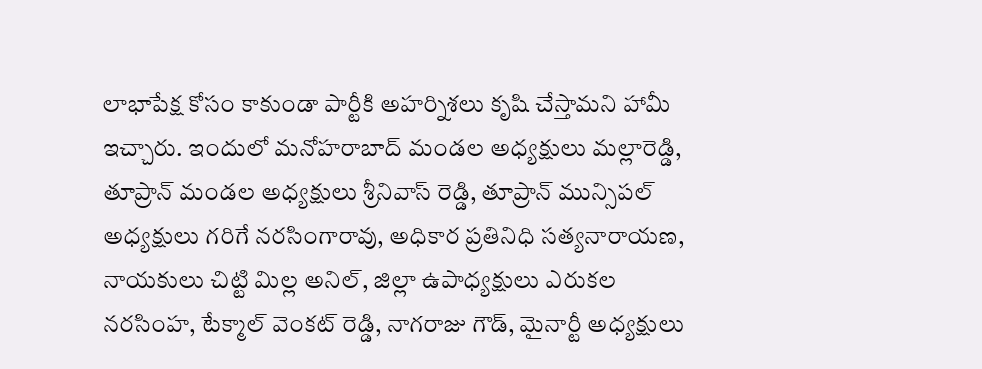లాభాపేక్ష కోసం కాకుండా పార్టీకి అహర్నిశలు కృషి చేస్తామని హామీ ఇచ్చారు. ఇందులో మనోహరాబాద్ మండల అధ్యక్షులు మల్లారెడ్డి, తూప్రాన్ మండల అధ్యక్షులు శ్రీనివాస్ రెడ్డి, తూప్రాన్ మున్సిపల్ అధ్యక్షులు గరిగే నరసింగారావు, అధికార ప్రతినిధి సత్యనారాయణ, నాయకులు చిట్టి మిల్ల అనిల్, జిల్లా ఉపాధ్యక్షులు ఎరుకల నరసింహ, టేక్మాల్ వెంకట్ రెడ్డి, నాగరాజు గౌడ్, మైనార్టీ అధ్యక్షులు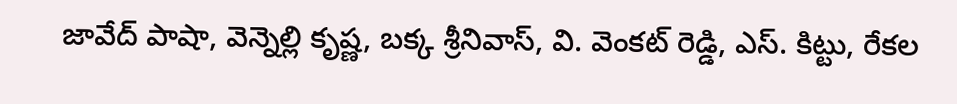జావేద్ పాషా, వెన్నెల్లి కృష్ణ, బక్క శ్రీనివాస్, వి. వెంకట్ రెడ్డి, ఎస్. కిట్టు, రేకల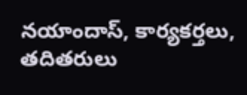నయాందాస్, కార్యకర్తలు, తదితరులు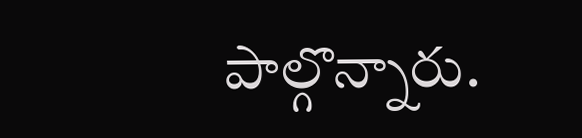పాల్గొన్నారు.